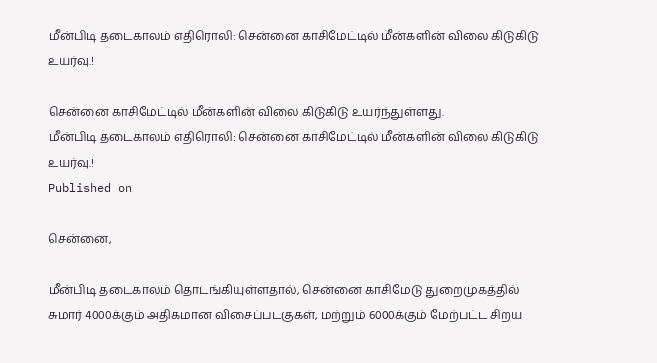மீன்பிடி தடைகாலம் எதிரொலி: சென்னை காசிமேட்டில் மீன்களின் விலை கிடுகிடு உயர்வு.!

சென்னை காசிமேட்டில் மீன்களின் விலை கிடுகிடு உயர்ந்துள்ளது.
மீன்பிடி தடைகாலம் எதிரொலி: சென்னை காசிமேட்டில் மீன்களின் விலை கிடுகிடு உயர்வு.!
Published on

சென்னை,

மீன்பிடி தடைகாலம் தொடங்கியுள்ளதால், சென்னை காசிமேடு துறைமுகத்தில் சுமார் 4000க்கும் அதிகமான விசைப்படகுகள், மற்றும் 6000க்கும் மேற்பட்ட சிறய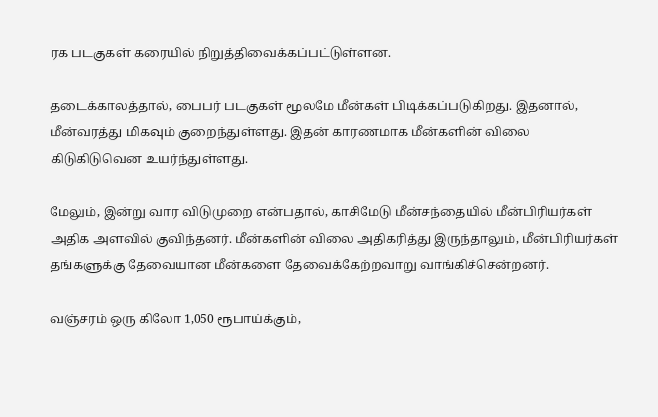ரக படகுகள் கரையில் நிறுத்திவைக்கப்பட்டுள்ளன.

தடைக்காலத்தால், பைபர் படகுகள் மூலமே மீன்கள் பிடிக்கப்படுகிறது. இதனால், மீன்வரத்து மிகவும் குறைந்துள்ளது. இதன் காரணமாக மீன்களின் விலை கிடுகிடுவென உயர்ந்துள்ளது.

மேலும், இன்று வார விடுமுறை என்பதால், காசிமேடு மீன்சந்தையில் மீன்பிரியர்கள் அதிக அளவில் குவிந்தனர். மீன்களின் விலை அதிகரித்து இருந்தாலும், மீன்பிரியர்கள் தங்களுக்கு தேவையான மீன்களை தேவைக்கேற்றவாறு வாங்கிச்சென்றனர்.

வஞ்சரம் ஒரு கிலோ 1,050 ரூபாய்க்கும்,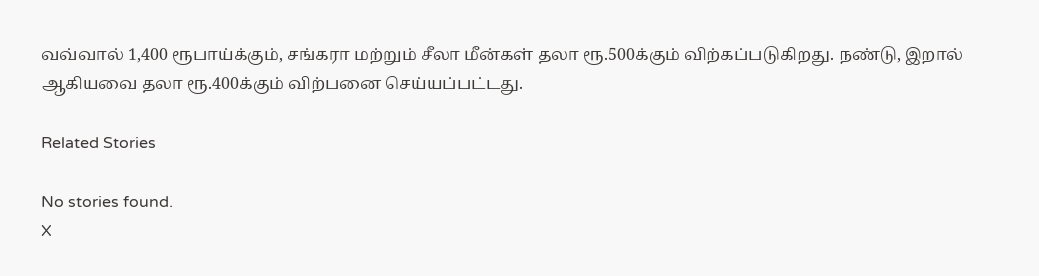வவ்வால் 1,400 ரூபாய்க்கும், சங்கரா மற்றும் சீலா மீன்கள் தலா ரூ.500க்கும் விற்கப்படுகிறது. நண்டு, இறால் ஆகியவை தலா ரூ.400க்கும் விற்பனை செய்யப்பட்டது.

Related Stories

No stories found.
X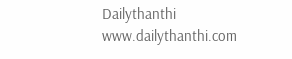Dailythanthi
www.dailythanthi.com